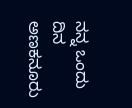ನನ್ನ ಒಂದು ದಿನ ಅಣಕನೂರು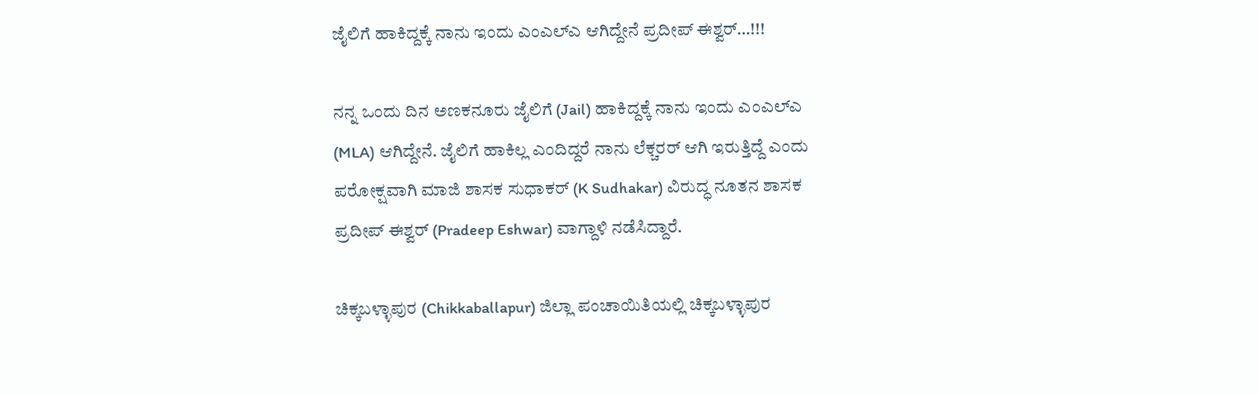ಜೈಲಿಗೆ ಹಾಕಿದ್ದಕ್ಕೆ ನಾನು ಇಂದು ಎಂಎಲ್‌ಎ ಆಗಿದ್ದೇನೆ ಪ್ರದೀಪ್ ಈಶ್ವರ್…!!!

ನನ್ನ ಒಂದು ದಿನ ಅಣಕನೂರು ಜೈಲಿಗೆ (Jail) ಹಾಕಿದ್ದಕ್ಕೆ ನಾನು ಇಂದು ಎಂಎಲ್‌ಎ (MLA) ಆಗಿದ್ದೇನೆ. ಜೈಲಿಗೆ ಹಾಕಿಲ್ಲ ಎಂದಿದ್ದರೆ ನಾನು ಲೆಕ್ಚರರ್ ಆಗಿ ಇರುತ್ತಿದ್ದೆ ಎಂದು ಪರೋಕ್ಷವಾಗಿ ಮಾಜಿ ಶಾಸಕ ಸುಧಾಕರ್ (K Sudhakar) ವಿರುದ್ಧ ನೂತನ ಶಾಸಕ ಪ್ರದೀಪ್ ಈಶ್ವರ್ (Pradeep Eshwar) ವಾಗ್ದಾಳಿ ನಡೆಸಿದ್ದಾರೆ.

ಚಿಕ್ಕಬಳ್ಳಾಪುರ (Chikkaballapur) ಜಿಲ್ಲಾ ಪಂಚಾಯಿತಿಯಲ್ಲಿ ಚಿಕ್ಕಬಳ್ಳಾಪುರ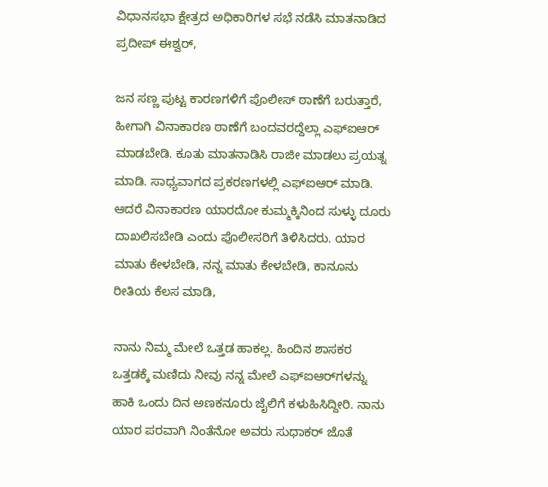ವಿಧಾನಸಭಾ ಕ್ಷೇತ್ರದ ಅಧಿಕಾರಿಗಳ ಸಭೆ ನಡೆಸಿ ಮಾತನಾಡಿದ ಪ್ರದೀಪ್ ಈಶ್ವರ್,

ಜನ ಸಣ್ಣ ಪುಟ್ಟ ಕಾರಣಗಳಿಗೆ ಪೊಲೀಸ್ ಠಾಣೆಗೆ ಬರುತ್ತಾರೆ, ಹೀಗಾಗಿ ವಿನಾಕಾರಣ ಠಾಣೆಗೆ ಬಂದವರದ್ದೆಲ್ಲಾ ಎಫ್‌ಐಆರ್ ಮಾಡಬೇಡಿ. ಕೂತು ಮಾತನಾಡಿಸಿ ರಾಜೀ ಮಾಡಲು ಪ್ರಯತ್ನ ಮಾಡಿ. ಸಾಧ್ಯವಾಗದ ಪ್ರಕರಣಗಳಲ್ಲಿ ಎಫ್‌ಐಆರ್ ಮಾಡಿ. ಆದರೆ ವಿನಾಕಾರಣ ಯಾರದೋ ಕುಮ್ಮಕ್ಕಿನಿಂದ ಸುಳ್ಳು ದೂರು ದಾಖಲಿಸಬೇಡಿ ಎಂದು ಪೊಲೀಸರಿಗೆ ತಿಳಿಸಿದರು. ಯಾರ ಮಾತು ಕೇಳಬೇಡಿ, ನನ್ನ ಮಾತು ಕೇಳಬೇಡಿ, ಕಾನೂನು ರೀತಿಯ ಕೆಲಸ ಮಾಡಿ,

ನಾನು ನಿಮ್ಮ ಮೇಲೆ ಒತ್ತಡ ಹಾಕಲ್ಲ. ಹಿಂದಿನ ಶಾಸಕರ ಒತ್ತಡಕ್ಕೆ ಮಣಿದು ನೀವು ನನ್ನ ಮೇಲೆ ಎಫ್‌ಐಆರ್‌ಗಳನ್ನು ಹಾಕಿ ಒಂದು ದಿನ ಅಣಕನೂರು ಜೈಲಿಗೆ ಕಳುಹಿಸಿದ್ದೀರಿ. ನಾನು ಯಾರ ಪರವಾಗಿ ನಿಂತೆನೋ ಅವರು ಸುಧಾಕರ್ ಜೊತೆ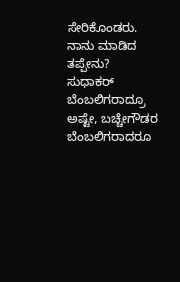ಸೇರಿಕೊಂಡರು. ನಾನು ಮಾಡಿದ ತಪ್ಪೇನು? ಸುಧಾಕರ್ ಬೆಂಬಲಿಗರಾದ್ರೂ ಅಷ್ಟೇ, ಬಚ್ಚೇಗೌಡರ ಬೆಂಬಲಿಗರಾದರೂ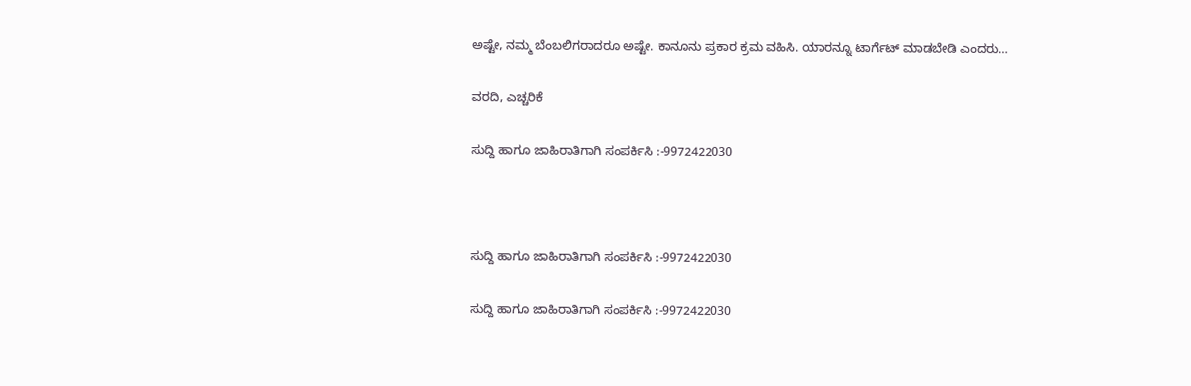ಅಷ್ಟೇ, ನಮ್ಮ ಬೆಂಬಲಿಗರಾದರೂ ಅಷ್ಟೇ. ಕಾನೂನು ಪ್ರಕಾರ ಕ್ರಮ ವಹಿಸಿ. ಯಾರನ್ನೂ ಟಾರ್ಗೆಟ್ ಮಾಡಬೇಡಿ ಎಂದರು…

ವರದಿ, ಎಚ್ಚರಿಕೆ

ಸುದ್ದಿ ಹಾಗೂ ಜಾಹಿರಾತಿಗಾಗಿ ಸಂಪರ್ಕಿಸಿ :-9972422030



ಸುದ್ದಿ ಹಾಗೂ ಜಾಹಿರಾತಿಗಾಗಿ ಸಂಪರ್ಕಿಸಿ :-9972422030

ಸುದ್ದಿ ಹಾಗೂ ಜಾಹಿರಾತಿಗಾಗಿ ಸಂಪರ್ಕಿಸಿ :-9972422030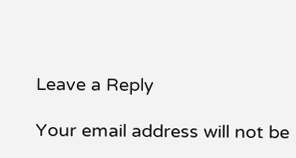Leave a Reply

Your email address will not be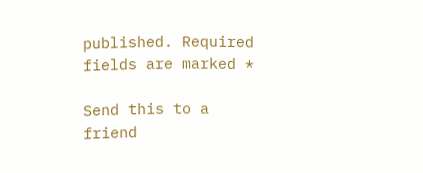published. Required fields are marked *

Send this to a friend